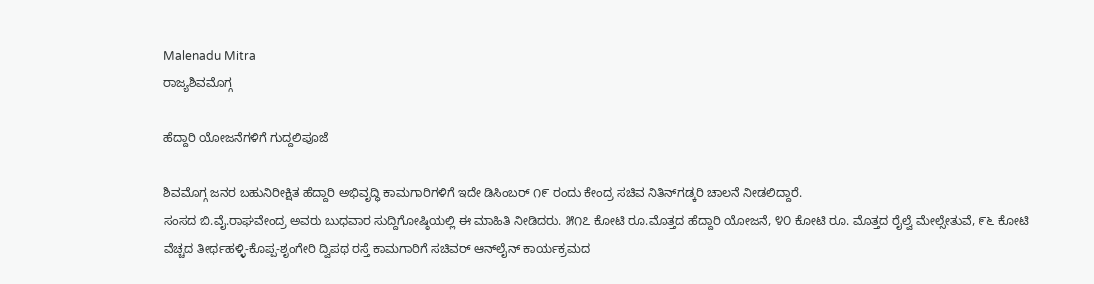Malenadu Mitra
ರಾಜ್ಯಶಿವಮೊಗ್ಗ

ಹೆದ್ದಾರಿ ಯೋಜನೆಗಳಿಗೆ ಗುದ್ದಲಿಪೂಜೆ

ಶಿವಮೊಗ್ಗ ಜನರ ಬಹುನಿರೀಕ್ಷಿತ ಹೆದ್ದಾರಿ ಅಭಿವೃದ್ಧಿ ಕಾಮಗಾರಿಗಳಿಗೆ ಇದೇ ಡಿಸಿಂಬರ್ ೧೯ ರಂದು ಕೇಂದ್ರ ಸಚಿವ ನಿತಿನ್‌ಗಡ್ಕರಿ ಚಾಲನೆ ನೀಡಲಿದ್ದಾರೆ.
ಸಂಸದ ಬಿ.ವೈ.ರಾಘವೇಂದ್ರ ಅವರು ಬುಧವಾರ ಸುದ್ದಿಗೋಷ್ಠಿಯಲ್ಲಿ ಈ ಮಾಹಿತಿ ನೀಡಿದರು. ೫೧೭ ಕೋಟಿ ರೂ.ಮೊತ್ತದ ಹೆದ್ದಾರಿ ಯೋಜನೆ, ೪೦ ಕೋಟಿ ರೂ. ಮೊತ್ತದ ರೈಲ್ವೆ ಮೇಲ್ಸೇತುವೆ, ೯೬ ಕೋಟಿ ವೆಚ್ಚದ ತೀರ್ಥಹಳ್ಳಿ-ಕೊಪ್ಪ-ಶೃಂಗೇರಿ ದ್ವಿಪಥ ರಸ್ತೆ ಕಾಮಗಾರಿಗೆ ಸಚಿವರ್ ಆನ್‌ಲೈನ್ ಕಾರ್ಯಕ್ರಮದ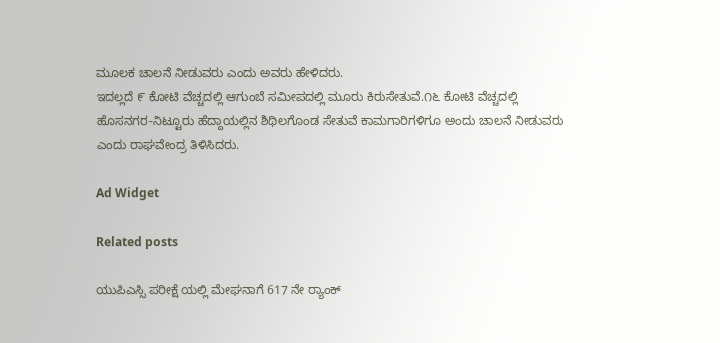ಮೂಲಕ ಚಾಲನೆ ನೀಡುವರು ಎಂದು ಅವರು ಹೇಳಿದರು.
ಇದಲ್ಲದೆ ೯ ಕೋಟಿ ವೆಚ್ಚದಲ್ಲಿ ಆಗುಂಬೆ ಸಮೀಪದಲ್ಲಿ ಮೂರು ಕಿರುಸೇತುವೆ.೧೬ ಕೋಟಿ ವೆಚ್ಚದಲ್ಲಿ ಹೊಸನಗರ-ನಿಟ್ಟೂರು ಹೆದ್ದಾಯಲ್ಲಿನ ಶಿಥಿಲಗೊಂಡ ಸೇತುವೆ ಕಾಮಗಾರಿಗಳಿಗೂ ಅಂದು ಚಾಲನೆ ನೀಡುವರು ಎಂದು ರಾಘವೇಂದ್ರ ತಿಳಿಸಿದರು.

Ad Widget

Related posts

ಯುಪಿಎಸ್ಸಿ ಪರೀಕ್ಷೆ ಯಲ್ಲಿ ಮೇಘನಾಗೆ 617 ನೇ ರ್‍ಯಾಂಕ್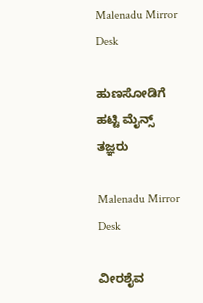Malenadu Mirror Desk

ಹುಣಸೋಡಿಗೆ ಹಟ್ಟಿ ಮೈನ್ಸ್ ತಜ್ಞರು

Malenadu Mirror Desk

ವೀರಶೈವ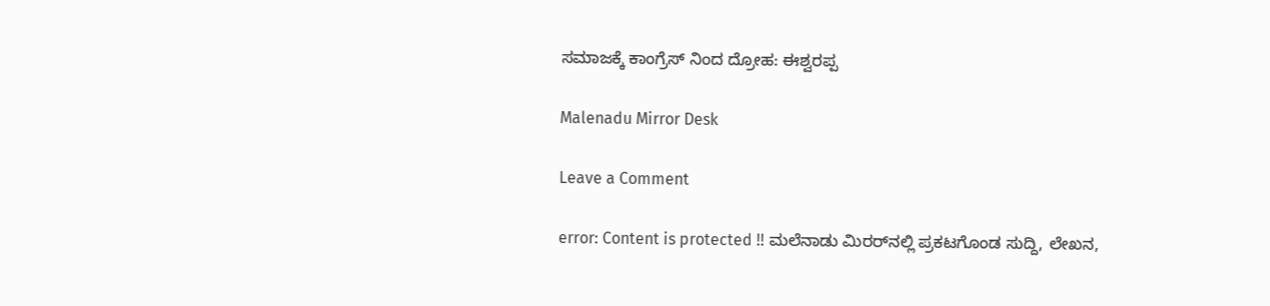ಸಮಾಜಕ್ಕೆ ಕಾಂಗ್ರೆಸ್ ನಿಂದ ದ್ರೋಹ: ಈಶ್ವರಪ್ಪ

Malenadu Mirror Desk

Leave a Comment

error: Content is protected !! ಮಲೆನಾಡು ಮಿರರ್‌ನಲ್ಲಿ ಪ್ರಕಟಗೊಂಡ ಸುದ್ದಿ, ಲೇಖನ,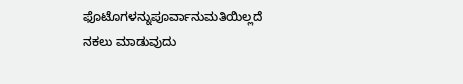ಫೊಟೊಗಳನ್ನುಪೂರ್ವಾನುಮತಿಯಿಲ್ಲದೆ ನಕಲು ಮಾಡುವುದು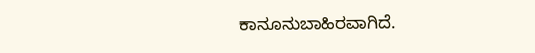ಕಾನೂನುಬಾಹಿರವಾಗಿದೆ.